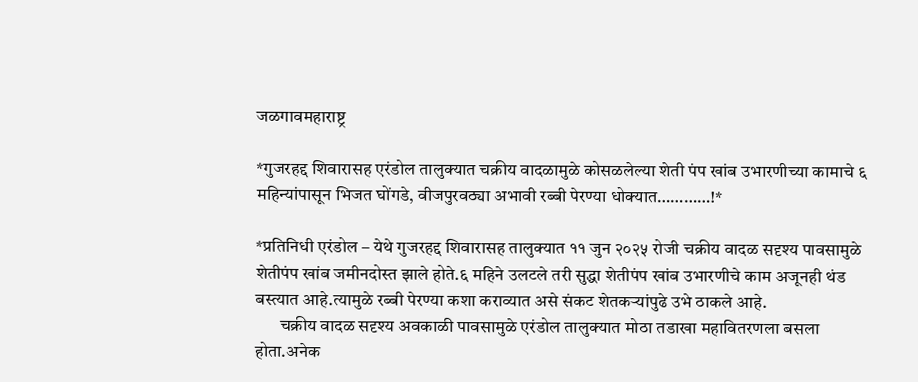जळगावमहाराष्ट्र

*गुजरहद्द शिवारासह एरंडोल तालुक्यात चक्रीय वादळामुळे कोसळलेल्या शेती पंप खांब उभारणीच्या कामाचे ६ महिन्यांपासून भिजत घोंगडे, वीजपुरवठ्या अभावी रब्बी पेरण्या धोक्यात…………!*

*प्रतिनिधी एरंडोल – येथे गुजरहद्द शिवारासह तालुक्यात ११ जुन २०२५ रोजी चक्रीय वादळ सदृश्य पावसामुळे शेतीपंप खांब जमीनदोस्त झाले होते.६ महिने उलटले तरी सुद्धा शेतीपंप खांब उभारणीचे काम अजूनही थंड बस्त्यात आहे.त्यामुळे रब्बी पेरण्या कशा कराव्यात असे संकट शेतकऱ्यांपुढे उभे ठाकले आहे.
       चक्रीय वादळ सदृश्य अवकाळी पावसामुळे एरंडोल तालुक्यात मोठा तडाखा महावितरणला बसला होता.अनेक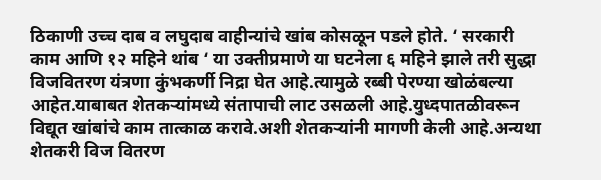ठिकाणी उच्च दाब व लघुदाब वाहीन्यांचे खांब कोसळून पडले होते. ‘ सरकारी काम आणि १२ महिने थांब ‘ या उक्तीप्रमाणे या घटनेला ६ महिने झाले तरी सुद्धा विजवितरण यंत्रणा कुंभकर्णी निद्रा घेत आहे.त्यामुळे रब्बी पेरण्या खोळंबल्या आहेत.याबाबत शेतकऱ्यांमध्ये संतापाची लाट उसळली आहे.युध्दपातळीवरून विद्यूत खांबांचे काम तात्काळ करावे.अशी शेतकऱ्यांनी मागणी केली आहे.अन्यथा शेतकरी विज वितरण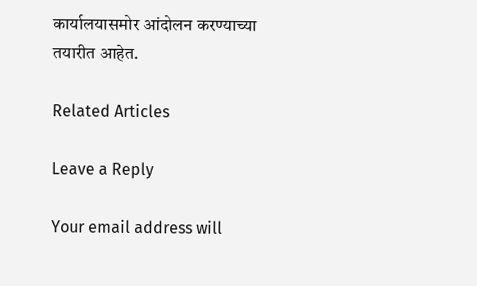कार्यालयासमोर आंदोलन करण्याच्या तयारीत आहेत.

Related Articles

Leave a Reply

Your email address will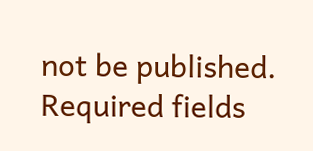not be published. Required fields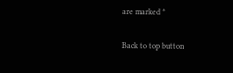are marked *

Back to top button